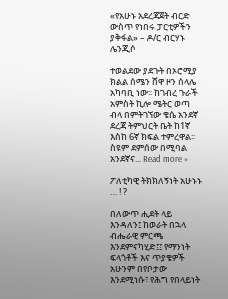«የአሁኑ አደረጃጀት ብርድ ውስጥ የነበሩ ፓርቲዎችን ያቅፋል» – ዶ/ር ብርሃኑ ሌንጂሶ

ተወልደው ያደጉት በኦሮሚያ ክልል ሰሜን ሸዋ ዞን ሰላሌ አካባቢ ነው፡፡ ከገብረ ጉራች አምስት ኪሎ ሜትር ወጣ ብላ በምትገኘው ቄሴ አንደኛ ደረጃ ትምህርት ቤት ከ1ኛ እስከ 6ኛ ክፍል ተምረዋል፡፡ ስዩም ደምሰው በሚባል አንደኛና... Read more »

ፖለቲካዊ ትክክለኝነት አሁኑኑ … ! ?

በለውጥ ሒደት ላይ እንዳለን፤ ከወራት በኋላ ብሔራዊ ምርጫ እንደምናካሂድ፤፤ የማንነት ፍላጎቶች እና ጥያቄዎች አሁንም በየቦታው እንደሚነሱ፣ የሕግ የበላይነት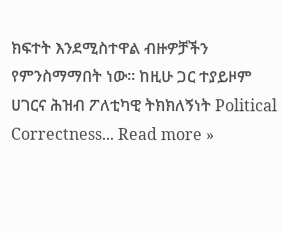ክፍተት እንደሚስተዋል ብዙዎቻችን የምንስማማበት ነው፡፡ ከዚሁ ጋር ተያይዞም ሀገርና ሕዝብ ፖለቲካዊ ትክክለኝነት Political Correctness... Read more »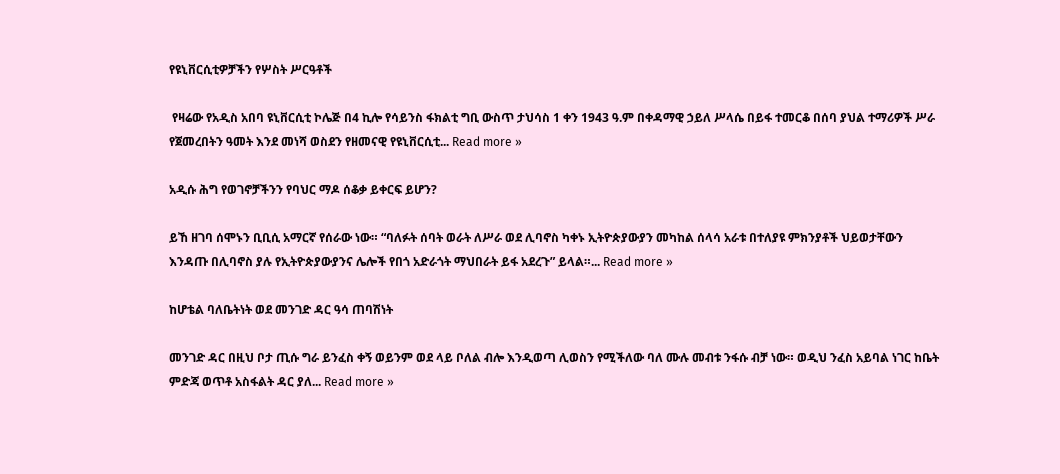የዩኒቨርሲቲዎቻችን የሦስት ሥርዓቶች

 የዛሬው የአዲስ አበባ ዩኒቨርሲቲ ኮሌጅ በ4 ኪሎ የሳይንስ ፋክልቲ ግቢ ውስጥ ታህሳስ 1 ቀን 1943 ዓ.ም በቀዳማዊ ኃይለ ሥላሴ በይፋ ተመርቆ በሰባ ያህል ተማሪዎች ሥራ የጀመረበትን ዓመት እንደ መነሻ ወስደን የዘመናዊ የዩኒቨርሲቲ... Read more »

አዲሱ ሕግ የወገኖቻችንን የባህር ማዶ ሰቆቃ ይቀርፍ ይሆን?

ይኸ ዘገባ ሰሞኑን ቢቢሲ አማርኛ የሰራው ነው። “ባለፉት ሰባት ወራት ለሥራ ወደ ሊባኖስ ካቀኑ ኢትዮጵያውያን መካከል ሰላሳ አራቱ በተለያዩ ምክንያቶች ህይወታቸውን እንዳጡ በሊባኖስ ያሉ የኢትዮጵያውያንና ሌሎች የበጎ አድራጎት ማህበራት ይፋ አደረጉ” ይላል።... Read more »

ከሆቴል ባለቤትነት ወደ መንገድ ዳር ዓሳ ጠባሽነት

መንገድ ዳር በዚህ ቦታ ጢሱ ግራ ይንፈስ ቀኝ ወይንም ወደ ላይ ቦለል ብሎ እንዲወጣ ሊወስን የሚችለው ባለ ሙሉ መብቱ ንፋሱ ብቻ ነው። ወዲህ ንፈስ አይባል ነገር ከቤት ምድጃ ወጥቶ አስፋልት ዳር ያለ... Read more »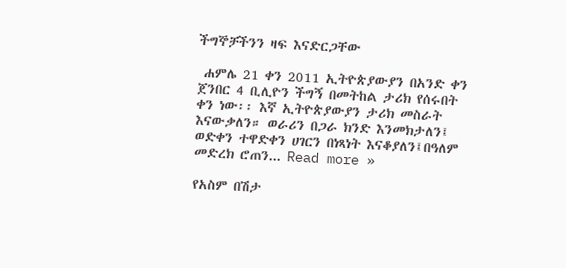ችግኞቻችንን ዛፍ እናድርጋቸው

 ሐምሌ 21 ቀን 2011 ኢትዮጵያውያን በአንድ ቀን ጀንበር 4 ቢሊዮን ችግኝ በመትከል ታሪክ የሰሩበት ቀን ነው፡፡ እኛ ኢትዮጵያውያን ታሪክ መስራት እናውቃለን። ወራሪን በጋራ ክንድ እንመክታለን፤ ወድቀን ተዋድቀን ሀገርን በነጻነት እናቆያለን፤በዓለም መድረክ ሮጠን... Read more »

የአስም በሽታ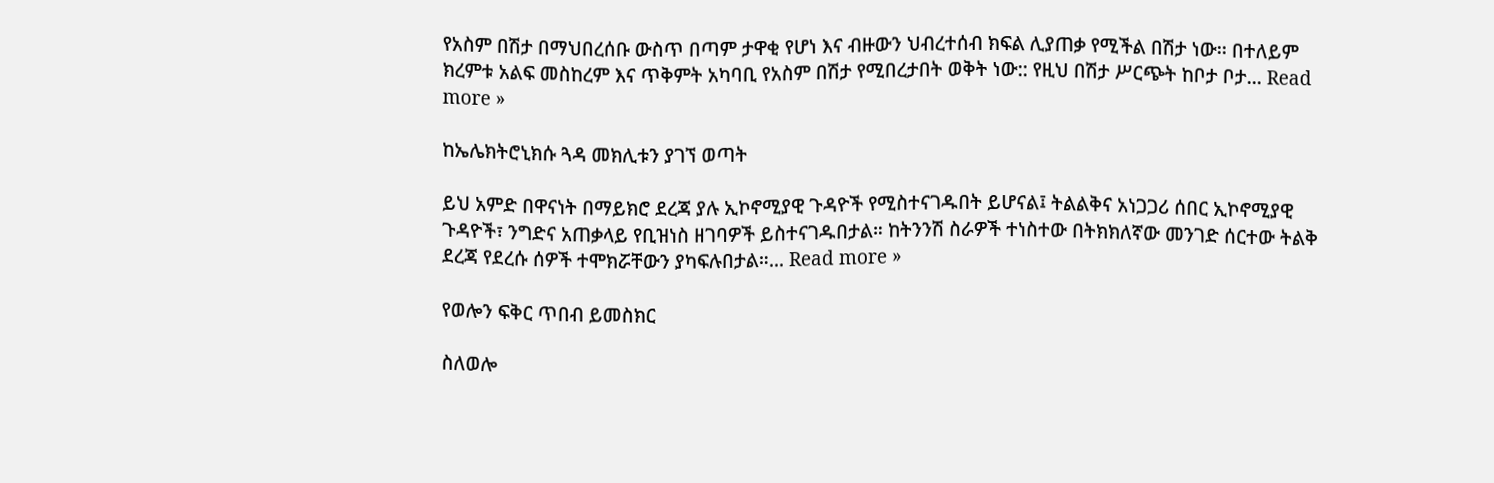የአስም በሽታ በማህበረሰቡ ውስጥ በጣም ታዋቂ የሆነ እና ብዙውን ህብረተሰብ ክፍል ሊያጠቃ የሚችል በሽታ ነው፡፡ በተለይም ክረምቱ አልፍ መስከረም እና ጥቅምት አካባቢ የአስም በሽታ የሚበረታበት ወቅት ነው:: የዚህ በሽታ ሥርጭት ከቦታ ቦታ... Read more »

ከኤሌክትሮኒክሱ ጓዳ መክሊቱን ያገኘ ወጣት

ይህ አምድ በዋናነት በማይክሮ ደረጃ ያሉ ኢኮኖሚያዊ ጉዳዮች የሚስተናገዱበት ይሆናል፤ ትልልቅና አነጋጋሪ ሰበር ኢኮኖሚያዊ ጉዳዮች፣ ንግድና አጠቃላይ የቢዝነስ ዘገባዎች ይስተናገዱበታል። ከትንንሽ ስራዎች ተነስተው በትክክለኛው መንገድ ሰርተው ትልቅ ደረጃ የደረሱ ሰዎች ተሞክሯቸውን ያካፍሉበታል።... Read more »

የወሎን ፍቅር ጥበብ ይመስክር

ስለወሎ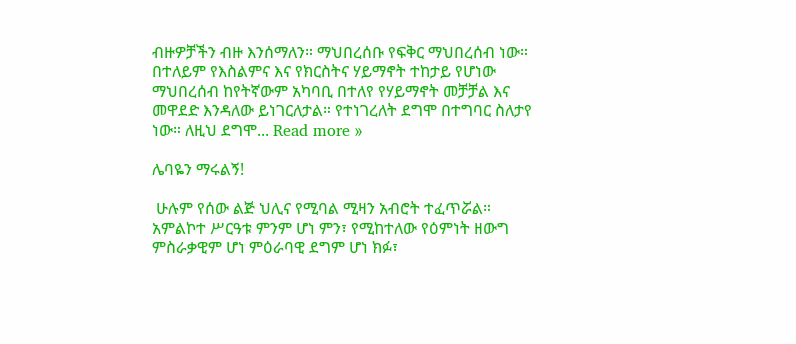ብዙዎቻችን ብዙ እንሰማለን። ማህበረሰቡ የፍቅር ማህበረሰብ ነው። በተለይም የእስልምና እና የክርስትና ሃይማኖት ተከታይ የሆነው ማህበረሰብ ከየትኛውም አካባቢ በተለየ የሃይማኖት መቻቻል እና መዋደድ እንዳለው ይነገርለታል። የተነገረለት ደግሞ በተግባር ስለታየ ነው። ለዚህ ደግሞ... Read more »

ሌባዬን ማሩልኝ!

 ሁሉም የሰው ልጅ ህሊና የሚባል ሚዛን አብሮት ተፈጥሯል። አምልኮተ ሥርዓቱ ምንም ሆነ ምን፣ የሚከተለው የዕምነት ዘውግ ምስራቃዊም ሆነ ምዕራባዊ ደግም ሆነ ክፉ፣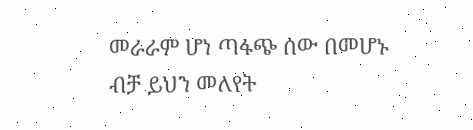መራራም ሆነ ጣፋጭ ሰው በመሆኑ ብቻ ይህን መለየት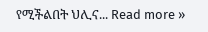የሚችልበት ህሊና... Read more »